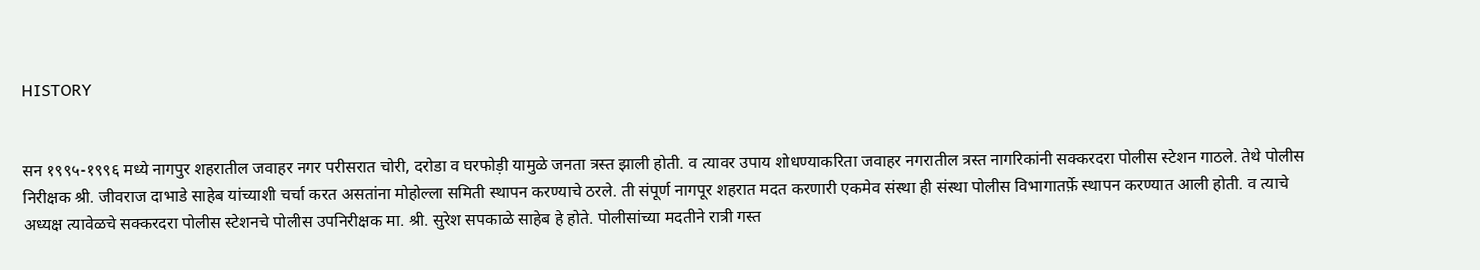HISTORY


सन १९९५-१९९६ मध्ये नागपुर शहरातील जवाहर नगर परीसरात चोरी, दरोडा व घरफोड़ी यामुळे जनता त्रस्त झाली होती. व त्यावर उपाय शोधण्याकरिता जवाहर नगरातील त्रस्त नागरिकांनी सक्करदरा पोलीस स्टेशन गाठले. तेथे पोलीस निरीक्षक श्री. जीवराज दाभाडे साहेब यांच्याशी चर्चा करत असतांना मोहोल्ला समिती स्थापन करण्याचे ठरले. ती संपूर्ण नागपूर शहरात मदत करणारी एकमेव संस्था ही संस्था पोलीस विभागातर्फ़े स्थापन करण्यात आली होती. व त्याचे अध्यक्ष त्यावेळचे सक्करदरा पोलीस स्टेशनचे पोलीस उपनिरीक्षक मा. श्री. सुरेश सपकाळे साहेब हे होते. पोलीसांच्या मदतीने रात्री गस्त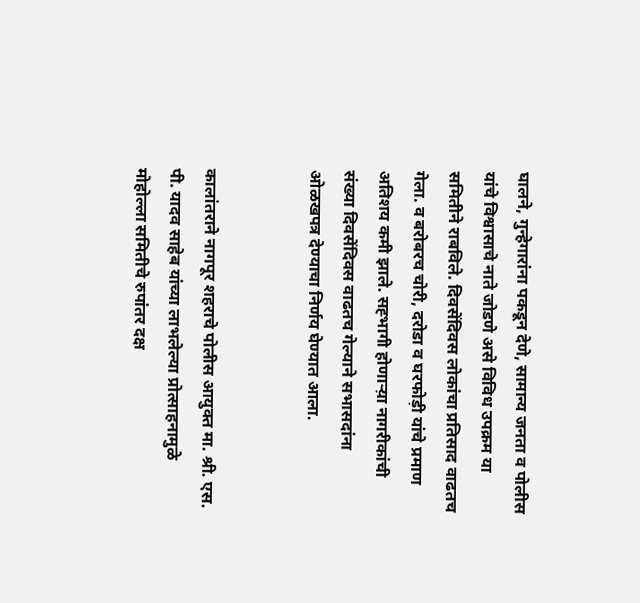घालने, गुन्हेगारांना पकडून देणे, सामान्य जनता व पोलीस यांचे विश्वासाचे नाते जोडणे असे विविध उपक्रम या समितीने राबविले. दिवसेंदिवस लोकांचा प्रतिसाद वाढतच गेला. व बरोबरच चोरी, दरोडा व घरफोड़ी यांचे प्रमाण अतिशय कमी झाले. सह्भागी होणार्‍य़ा नागरीकांची संख्या दिवसेंदिवस वाढतच गेल्याने सभासदांना ओळखपत्र देण्याचा निर्णय घेण्यात आला.


कालांतराने नागपूर शहराचे पोलीस आयुक्त मा. श्री. एस. पी. यादव साहेब यांच्या लाभलेल्या प्रोत्साहनामुळे मोहोल्ला समितीचे रुपांतर दक्ष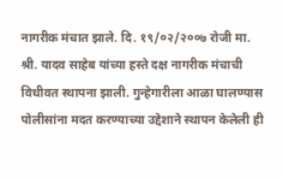नागरीक मंचात झाले. दि. १९/०२/२००७ रोजी मा. श्री. यादव साहेब यांच्या हस्ते दक्ष नागरीक मंचाची विधीवत स्थापना झाली. गुन्हेगारीला आळा घालण्यास पोलीसांना मदत करण्याच्या उद्देशाने स्थापन केलेली ही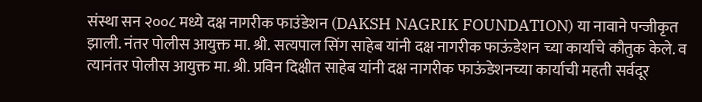संस्था सन २००८ मध्ये दक्ष नागरीक फाउंडेशन (DAKSH NAGRIK FOUNDATION) या नावाने पन्जीकृत झाली. नंतर पोलीस आयुक्त मा. श्री. सत्यपाल सिंग साहेब यांनी दक्ष नागरीक फाऊंडेशन च्या कार्याचे कौतुक केले. व त्यानंतर पोलीस आयुक्त मा. श्री. प्रविन दिक्षीत साहेब यांनी दक्ष नागरीक फाऊंडेशनच्या कार्याची महती सर्वदूर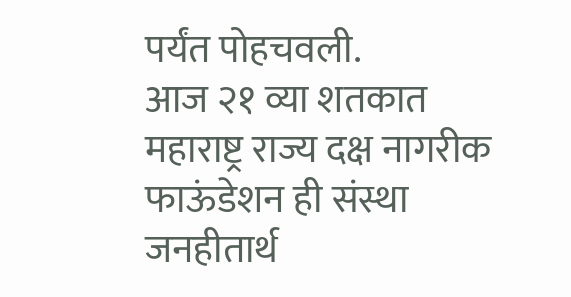पर्यंत पोहचवली.
आज २१ व्या शतकात महाराष्ट्र राज्य दक्ष नागरीक फाऊंडेशन ही संस्था जनहीतार्थ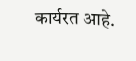कार्यरत आहे.